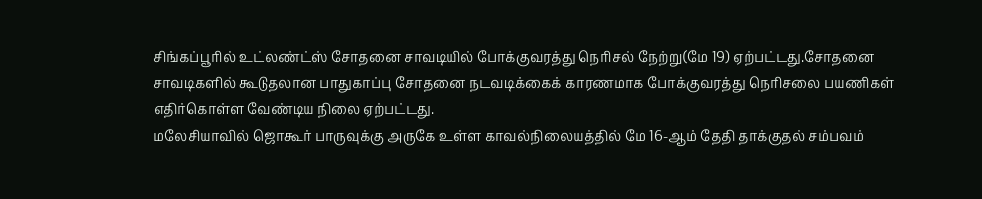சிங்கப்பூரில் உட்லண்ட்ஸ் சோதனை சாவடியில் போக்குவரத்து நெரிசல் நேற்று(மே 19) ஏற்பட்டது.சோதனை சாவடிகளில் கூடுதலான பாதுகாப்பு சோதனை நடவடிக்கைக் காரணமாக போக்குவரத்து நெரிசலை பயணிகள் எதிர்கொள்ள வேண்டிய நிலை ஏற்பட்டது.
மலேசியாவில் ஜொகூர் பாருவுக்கு அருகே உள்ள காவல்நிலையத்தில் மே 16-ஆம் தேதி தாக்குதல் சம்பவம்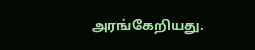அரங்கேறியது.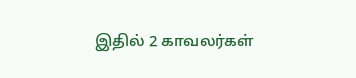இதில் 2 காவலர்கள்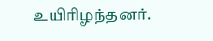உயிரிழந்தனர்.